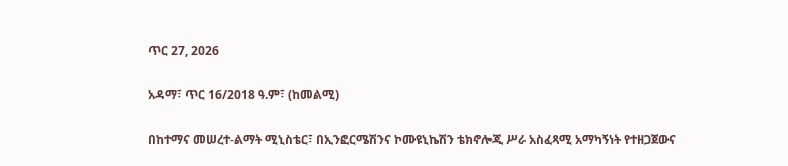ጥር 27, 2026

አዳማ፣ ጥር 16/2018 ዓ.ም፣ (ከመልሚ)

በከተማና መሠረተ-ልማት ሚኒስቴር፣ በኢንፎርሜሽንና ኮሙዩኒኬሽን ቴክኖሎጂ ሥራ አስፈጻሚ አማካኝነት የተዘጋጀውና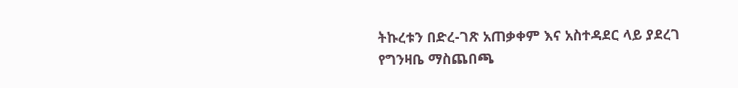ትኩረቱን በድረ-ገጽ አጠቃቀም እና አስተዳደር ላይ ያደረገ የግንዛቤ ማስጨበጫ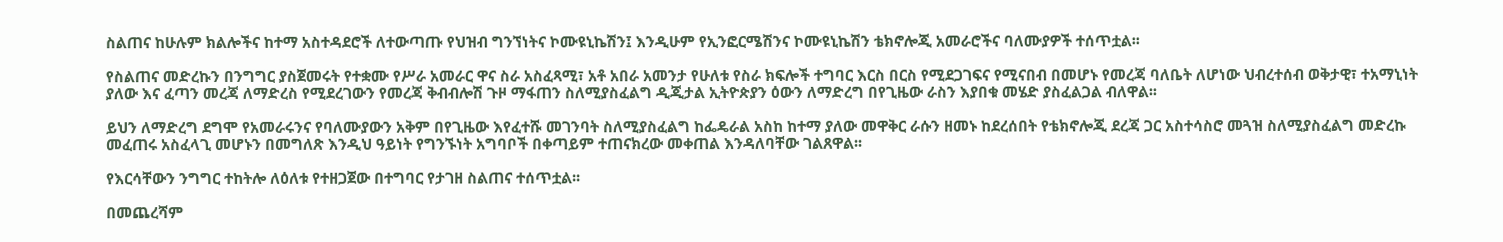ስልጠና ከሁሉም ክልሎችና ከተማ አስተዳደሮች ለተውጣጡ የህዝብ ግንኘነትና ኮሙዩኒኬሽን፤ እንዲሁም የኢንፎርሜሽንና ኮሙዩኒኬሽን ቴክኖሎጂ አመራሮችና ባለሙያዎች ተሰጥቷል፡፡

የስልጠና መድረኩን በንግግር ያስጀመሩት የተቋሙ የሥራ አመራር ዋና ስራ አስፈጻሚ፣ አቶ አበራ አመንታ የሁለቱ የስራ ክፍሎች ተግባር እርስ በርስ የሚደጋገፍና የሚናበብ በመሆኑ የመረጃ ባለቤት ለሆነው ህብረተሰብ ወቅታዊ፣ ተአማኒነት ያለው እና ፈጣን መረጃ ለማድረስ የሚደረገውን የመረጃ ቅብብሎሽ ጉዞ ማፋጠን ስለሚያስፈልግ ዲጂታል ኢትዮጵያን ዕውን ለማድረግ በየጊዜው ራስን እያበቁ መሄድ ያስፈልጋል ብለዋል፡፡

ይህን ለማድረግ ደግሞ የአመራሩንና የባለሙያውን አቅም በየጊዜው እየፈተሹ መገንባት ስለሚያስፈልግ ከፌዴራል አስከ ከተማ ያለው መዋቅር ራሱን ዘመኑ ከደረሰበት የቴክኖሎጂ ደረጃ ጋር አስተሳስሮ መጓዝ ስለሚያስፈልግ መድረኩ መፈጠሩ አስፈላጊ መሆኑን በመግለጽ እንዲህ ዓይነት የግንኙነት አግባቦች በቀጣይም ተጠናክረው መቀጠል እንዳለባቸው ገልጸዋል፡፡

የእርሳቸውን ንግግር ተከትሎ ለዕለቱ የተዘጋጀው በተግባር የታገዘ ስልጠና ተሰጥቷል፡፡

በመጨረሻም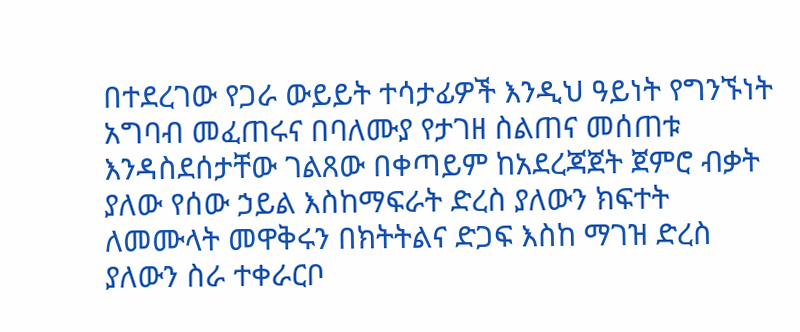በተደረገው የጋራ ውይይት ተሳታፊዎች እንዲህ ዓይነት የግንኙነት አግባብ መፈጠሩና በባለሙያ የታገዘ ስልጠና መሰጠቱ እንዳስደሰታቸው ገልጸው በቀጣይም ከአደረጃጀት ጀምሮ ብቃት ያለው የሰው ኃይል እስከማፍራት ድረስ ያለውን ክፍተት ለመሙላት መዋቅሩን በክትትልና ድጋፍ እስከ ማገዝ ድረስ ያለውን ስራ ተቀራርቦ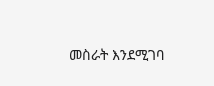መስራት እንደሚገባ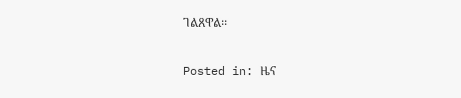ገልጸዋል፡፡

Posted in: ዜና